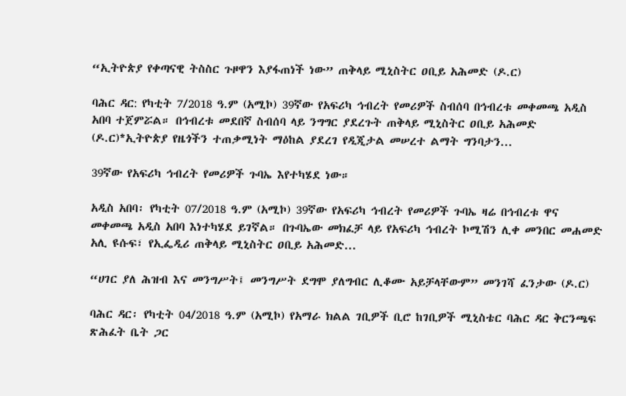“ኢትዮጵያ የቀጣናዊ ትስስር ጉዞዋን እያፋጠነች ነው” ጠቅላይ ሚኒስትር ዐቢይ አሕመድ (ዶ.ር)

ባሕር ዳር: የካቲት 7/2018 ዓ.ም (አሚኮ) 39ኛው የአፍሪካ ኅብረት የመሪዎች ስብሰባ በኅብረቱ መቀመጫ አዲስ አበባ ተጀምሯል። በኅብረቱ መደበኛ ስብሰባ ላይ ንግግር ያደረጉት ጠቅላይ ሚኒስትር ዐቢይ አሕመድ (ዶ.ር)*ኢትዮጵያ የዜጎችን ተጠቃሚነት ማዕከል ያደረገ የዲጂታል መሠረተ ልማት ግንባታን...

39ኛው የአፍሪካ ኅብረት የመሪዎች ጉባኤ እየተካሄደ ነው።

አዲስ አበባ፡ የካቲት 07/2018 ዓ.ም (አሚኮ) 39ኛው የአፍሪካ ኅብረት የመሪዎች ጉባኤ ዛሬ በኅብረቱ ዋና መቀመጫ አዲስ አበባ እነተካሄደ ይገኛል። በጉባኤው መክፈቻ ላይ የአፍሪካ ኅብረት ኮሚሽን ሊቀ መንበር መሐመድ አሊ ዩሱፍ፣ የኢፌዲሪ ጠቅላይ ሚኒስትር ዐቢይ አሕመድ...

“ሀገር ያለ ሕዝብ እና መንግሥት፤ መንግሥት ደግሞ ያለግብር ሊቆሙ አይቻላቸውም” መንገሻ ፈንታው (ዶ.ር)

ባሕር ዳር፡ የካቲት 04/2018 ዓ.ም (አሚኮ) የአማራ ክልል ገቢዎች ቢሮ ከገቢዎች ሚኒስቴር ባሕር ዳር ቅርንጫፍ ጽሕፈት ቤት ጋር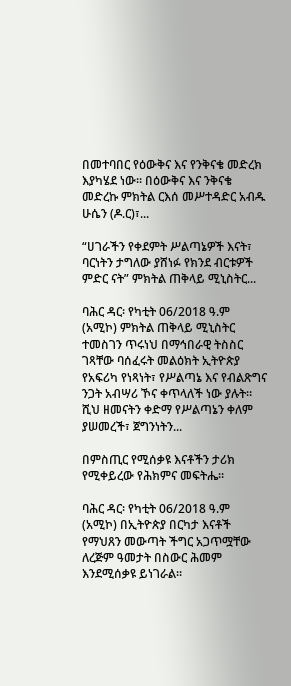በመተባበር የዕውቅና እና የንቅናቄ መድረክ እያካሄደ ነው። በዕውቅና እና ንቅናቄ መድረኩ ምክትል ርእሰ መሥተዳድር አብዱ ሁሴን (ዶ.ር)፣...

“ሀገራችን የቀደምት ሥልጣኔዎች እናት፣ ባርነትን ታግለው ያሸነፉ የክንደ ብርቱዎች ምድር ናት” ምክትል ጠቅላይ ሚኒስትር...

ባሕር ዳር፡ የካቲት 06/2018 ዓ.ም (አሚኮ) ምክትል ጠቅላይ ሚኒስትር ተመስገን ጥሩነህ በማኅበራዊ ትስስር ገጻቸው ባሰፈሩት መልዕክት ኢትዮጵያ የአፍሪካ የነጻነት፣ የሥልጣኔ እና የብልጽግና ንጋት አብሣሪ ኾና ቀጥላለች ነው ያሉት። ሺህ ዘመናትን ቀድማ የሥልጣኔን ቀለም ያሠመረች፣ ጀግንነትን...

በምስጢር የሚሰቃዩ እናቶችን ታሪክ የሚቀይረው የሕክምና መፍትሔ።

ባሕር ዳር፡ የካቲት 06/2018 ዓ.ም (አሚኮ) በኢትዮጵያ በርካታ እናቶች የማህጸን መውጣት ችግር አጋጥሟቸው ለረጅም ዓመታት በስውር ሕመም እንደሚሰቃዩ ይነገራል።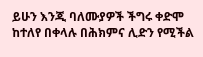ይሁን እንጂ ባለሙያዎች ችግሩ ቀድሞ ከተለየ በቀላሉ በሕክምና ሊድን የሚችል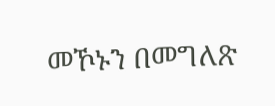መኾኑን በመግለጽ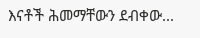እናቶች ሕመማቸውን ደብቀው...